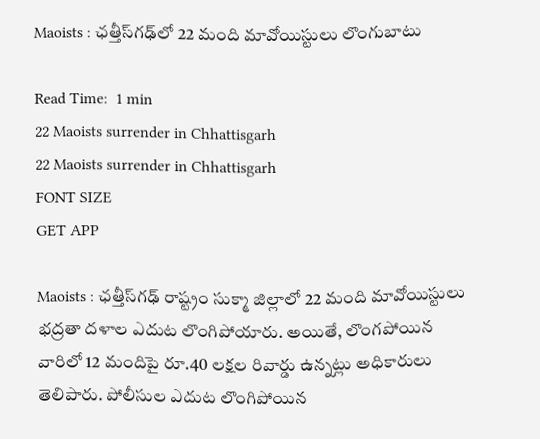Maoists : ఛత్తీస్‌గఢ్‌లో 22 మంది మావోయిస్టులు లొంగుబాటు

Read Time:  1 min
22 Maoists surrender in Chhattisgarh
22 Maoists surrender in Chhattisgarh
FONT SIZE
GET APP

Maoists : ఛత్తీస్‌గఢ్‌ రాష్ట్రం సుక్మా జిల్లాలో 22 మంది మావోయిస్టులు భద్రతా దళాల ఎదుట లొంగిపోయారు. అయితే, లొంగపోయిన వారిలో 12 మందిపై రూ.40 లక్షల రివార్డు ఉన్నట్లు అధికారులు తెలిపారు. పోలీసుల ఎదుట లొంగిపోయిన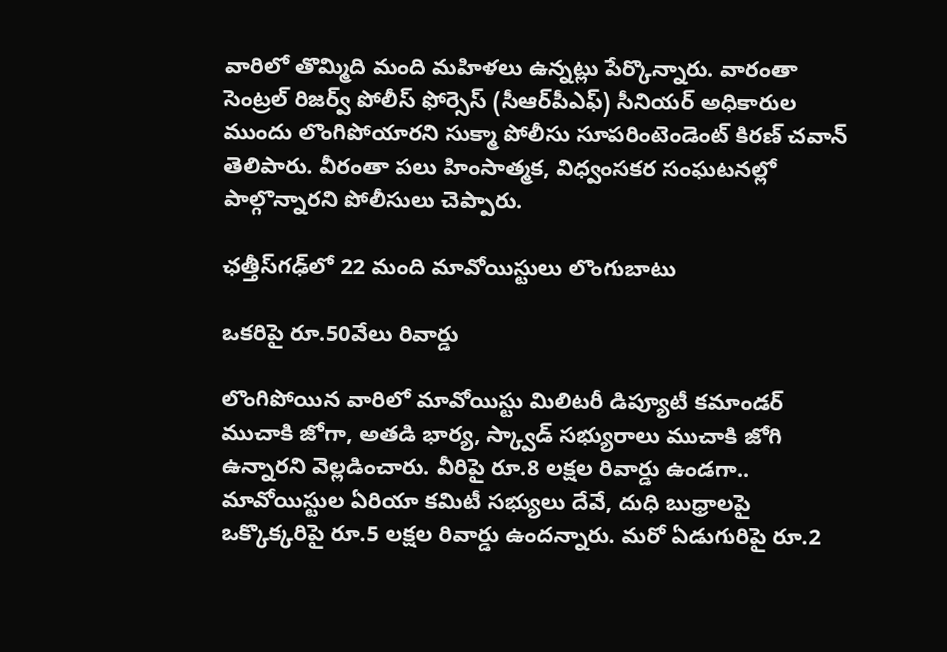వారిలో తొమ్మిది మంది మహిళలు ఉన్నట్లు పేర్కొన్నారు. వారంతా సెంట్రల్ రిజర్వ్ పోలీస్ ఫోర్సెస్ (సీఆర్‌పీఎఫ్) సీనియర్ అధికారుల ముందు లొంగిపోయారని సుక్మా పోలీసు సూపరింటెండెంట్ కిరణ్ చవాన్ తెలిపారు. వీరంతా పలు హింసాత్మక, విధ్వంసకర సంఘటనల్లో పాల్గొన్నారని పోలీసులు చెప్పారు.

ఛత్తీస్‌గఢ్‌లో 22 మంది మావోయిస్టులు లొంగుబాటు

ఒకరిపై రూ.50వేలు రివార్డు

లొంగిపోయిన వారిలో మావోయిస్టు మిలిటరీ డిప్యూటీ కమాండర్ ముచాకి జోగా, అతడి భార్య, స్క్వాడ్ సభ్యురాలు ముచాకి జోగి ఉన్నారని వెల్లడించారు. వీరిపై రూ.8 లక్షల రివార్డు ఉండగా.. మావోయిస్టుల ఏరియా కమిటీ సభ్యులు దేవే, దుధి బుధ్రాలపై ఒక్కొక్కరిపై రూ.5 లక్షల రివార్డు ఉందన్నారు. మరో ఏడుగురిపై రూ.2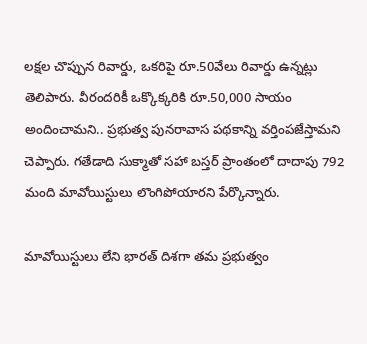లక్షల చొప్పున రివార్డు, ఒకరిపై రూ.50వేలు రివార్డు ఉన్నట్లు తెలిపారు. వీరందరికీ ఒక్కొక్కరికి రూ.50,000 సాయం అందించామని.. ప్రభుత్వ పునరావాస పథకాన్ని వర్తింపజేస్తామని చెప్పారు. గతేడాది సుక్మాతో సహా బస్తర్ ప్రాంతంలో దాదాపు 792 మంది మావోయిస్టులు లొంగిపోయారని పేర్కొన్నారు.

మావోయిస్టులు లేని భారత్‌ దిశగా తమ ప్రభుత్వం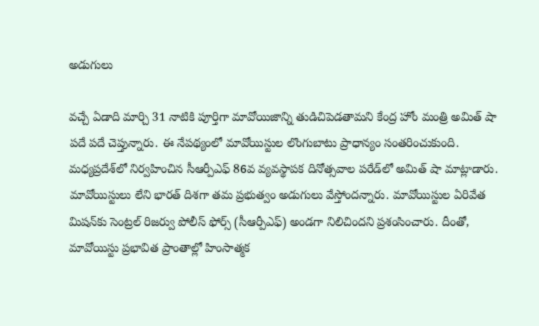అడుగులు

వచ్చే ఏడాది మార్చి 31 నాటికి పూర్తిగా మావోయిజాన్ని తుడిచిపెడతామని కేంద్ర హోం మంత్రి అమిత్‌ షా పదే పదే చెప్తున్నారు. ఈ నేపథ్యంలో మావోయిస్టుల లొంగుబాటు ప్రాధాన్యం సంతరించుకుంది. మధ్యప్రదేశ్‌లో నిర్వహించిన సీఆర్పీఎఫ్‌ 86వ వ్యవస్థాపక దినోత్సవాల పరేడ్‌లో అమిత్ షా మాట్లాడారు. మావోయిస్టులు లేని భారత్‌ దిశగా తమ ప్రభుత్వం అడుగులు వేస్తోందన్నారు. మావోయిస్టుల ఏరివేత మిషన్‌కు సెంట్రల్‌ రిజర్వు పోలీస్‌ ఫోర్స్‌ (సీఆర్పీఎఫ్‌) అండగా నిలిచిందని ప్రశంసించారు. దీంతో, మావోయిస్టు ప్రభావిత ప్రాంతాల్లో హింసాత్మక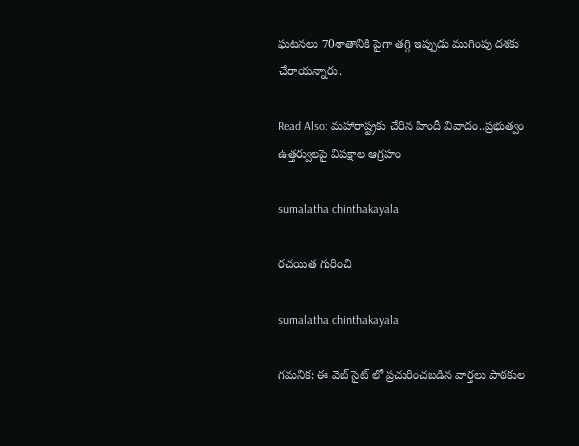ఘటనలు 70శాతానికి పైగా తగ్గి ఇప్పుడు ముగింపు దశకు చేరాయన్నారు.

Read Also: మహారాష్ట్రకు చేరిన హిందీ వివాదం..ప్రభుత్వం ఉత్తర్వులపై విపక్షాల ఆగ్రహం

sumalatha chinthakayala

రచయిత గురించి

sumalatha chinthakayala

గమనిక: ఈ వెబ్ సైట్ లో ప్రచురించబడిన వార్తలు పాఠకుల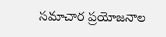సమాచార ప్రయోజనాల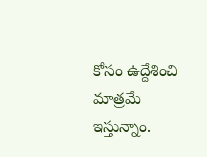కోసం ఉద్దేశించి మాత్రమే ఇస్తున్నాం.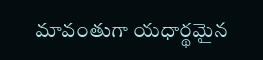మావంతుగా యధార్థమైన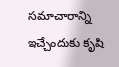సమాచారాన్ని ఇచ్చేందుకు కృషి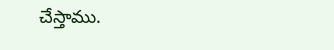చేస్తాము.